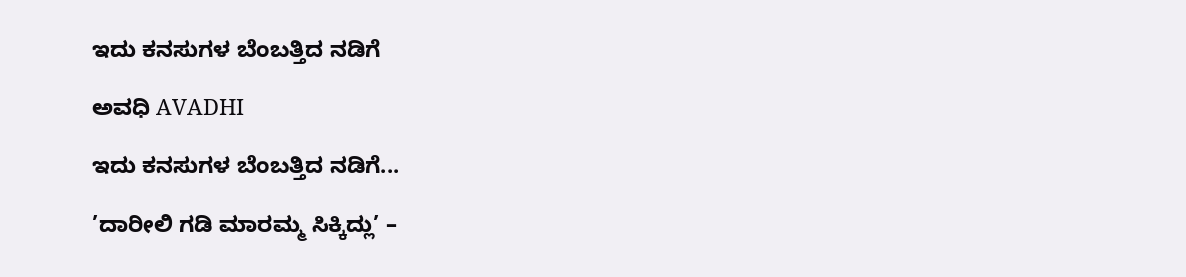ಇದು ಕನಸುಗಳ ಬೆಂಬತ್ತಿದ ನಡಿಗೆ‍

ಅವಧಿ AVADHI

ಇದು ಕನಸುಗಳ ಬೆಂಬತ್ತಿದ ನಡಿಗೆ...

’ದಾರೀಲಿ ಗಡಿ ಮಾರಮ್ಮ ಸಿಕ್ಕಿದ್ಲು’ –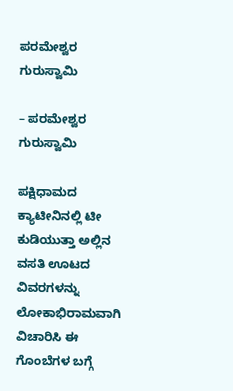ಪರಮೇಶ್ವರ ಗುರುಸ್ವಾಮಿ

– ಪರಮೇಶ್ವರ ಗುರುಸ್ವಾಮಿ

ಪಕ್ಷಿಧಾಮದ ಕ್ಯಾಟೀನಿನಲ್ಲಿ ಟೀ ಕುಡಿಯುತ್ತಾ ಅಲ್ಲಿನ ವಸತಿ ಊಟದ ವಿವರಗಳನ್ನು ಲೋಕಾಭಿರಾಮವಾಗಿ ವಿಚಾರಿಸಿ ಈ ಗೊಂಬೆಗಳ ಬಗ್ಗೆ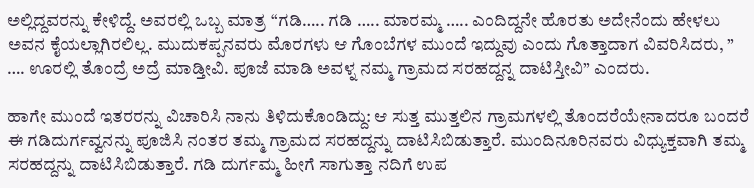ಅಲ್ಲಿದ್ದವರನ್ನು ಕೇಳಿದ್ದೆ. ಅವರಲ್ಲಿ ಒಬ್ಬ ಮಾತ್ರ “ಗಡಿ….. ಗಡಿ ….. ಮಾರಮ್ಮ ….. ಎಂದಿದ್ದನೇ ಹೊರತು ಅದೇನೆಂದು ಹೇಳಲು ಅವನ ಕೈಯಲ್ಲಾಗಿರಲಿಲ್ಲ. ಮುದುಕಪ್ಪನವರು ಮೊರಗಳು ಆ ಗೊಂಬೆಗಳ ಮುಂದೆ ಇದ್ದುವು ಎಂದು ಗೊತ್ತಾದಾಗ ವಿವರಿಸಿದರು, ” …. ಊರಲ್ಲಿ ತೊಂದ್ರೆ ಅದ್ರೆ ಮಾಡ್ತೀವಿ. ಪೂಜೆ ಮಾಡಿ ಅವಳ್ನ ನಮ್ಮ ಗ್ರಾಮದ ಸರಹದ್ದನ್ನ ದಾಟಿಸ್ತೀವಿ” ಎಂದರು.

ಹಾಗೇ ಮುಂದೆ ಇತರರನ್ನು ವಿಚಾರಿಸಿ ನಾನು ತಿಳಿದುಕೊಂಡಿದ್ದು: ಆ ಸುತ್ತ ಮುತ್ತಲಿನ ಗ್ರಾಮಗಳಲ್ಲಿ ತೊಂದರೆಯೇನಾದರೂ ಬಂದರೆ ಈ ಗಡಿದುರ್ಗವ್ವನನ್ನು ಪೂಜಿಸಿ ನಂತರ ತಮ್ಮ ಗ್ರಾಮದ ಸರಹದ್ದನ್ನು ದಾಟಿಸಿಬಿಡುತ್ತಾರೆ. ಮುಂದಿನೂರಿನವರು ವಿಧ್ಯುಕ್ತವಾಗಿ ತಮ್ಮ ಸರಹದ್ದನ್ನು ದಾಟಿಸಿಬಿಡುತ್ತಾರೆ. ಗಡಿ ದುರ್ಗಮ್ಮ ಹೀಗೆ ಸಾಗುತ್ತಾ ನದಿಗೆ ಉಪ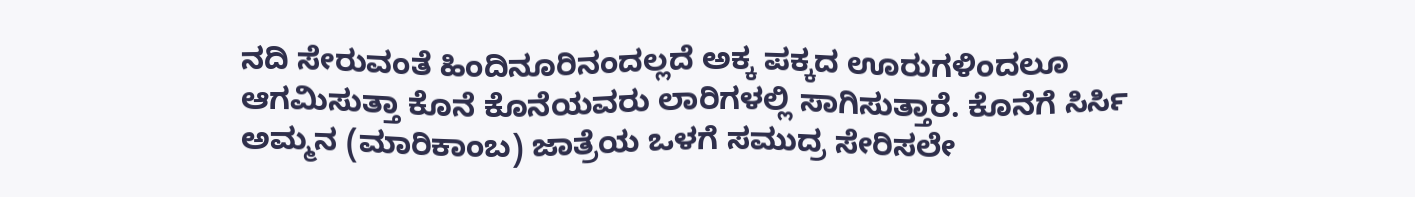ನದಿ ಸೇರುವಂತೆ ಹಿಂದಿನೂರಿನಂದಲ್ಲದೆ ಅಕ್ಕ ಪಕ್ಕದ ಊರುಗಳಿಂದಲೂ ಆಗಮಿಸುತ್ತಾ ಕೊನೆ ಕೊನೆಯವರು ಲಾರಿಗಳಲ್ಲಿ ಸಾಗಿಸುತ್ತಾರೆ. ಕೊನೆಗೆ ಸಿರ್ಸಿ ಅಮ್ಮನ (ಮಾರಿಕಾಂಬ) ಜಾತ್ರೆಯ ಒಳಗೆ ಸಮುದ್ರ ಸೇರಿಸಲೇ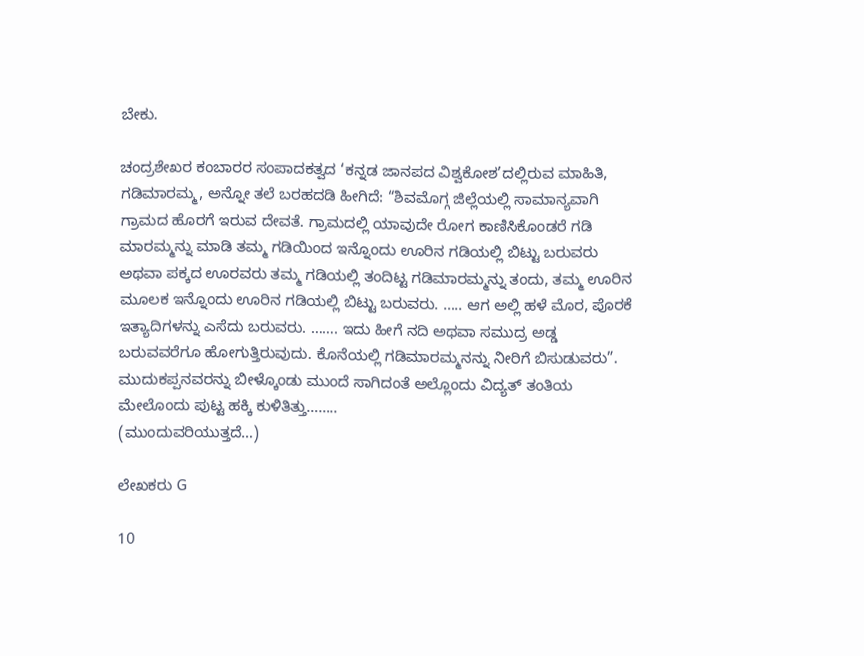ಬೇಕು.

ಚಂದ್ರಶೇಖರ ಕಂಬಾರರ ಸಂಪಾದಕತ್ವದ ‘ಕನ್ನಡ ಜಾನಪದ ವಿಶ್ವಕೋಶ’ದಲ್ಲಿರುವ ಮಾಹಿತಿ, ಗಡಿಮಾರಮ್ಮ, ಅನ್ನೋ ತಲೆ ಬರಹದಡಿ ಹೀಗಿದೆ: “ಶಿವಮೊಗ್ಗ ಜಿಲ್ಲೆಯಲ್ಲಿ ಸಾಮಾನ್ಯವಾಗಿ ಗ್ರಾಮದ ಹೊರಗೆ ಇರುವ ದೇವತೆ. ಗ್ರಾಮದಲ್ಲಿ ಯಾವುದೇ ರೋಗ ಕಾಣಿಸಿಕೊಂಡರೆ ಗಡಿ ಮಾರಮ್ಮನ್ನು ಮಾಡಿ ತಮ್ಮ ಗಡಿಯಿಂದ ಇನ್ನೊಂದು ಊರಿನ ಗಡಿಯಲ್ಲಿ ಬಿಟ್ಟು ಬರುವರು ಅಥವಾ ಪಕ್ಕದ ಊರವರು ತಮ್ಮ ಗಡಿಯಲ್ಲಿ ತಂದಿಟ್ಟ ಗಡಿಮಾರಮ್ಮನ್ನು ತಂದು, ತಮ್ಮ ಊರಿನ ಮೂಲಕ ಇನ್ನೊಂದು ಊರಿನ ಗಡಿಯಲ್ಲಿ ಬಿಟ್ಟು ಬರುವರು. ….. ಆಗ ಅಲ್ಲಿ ಹಳೆ ಮೊರ, ಪೊರಕೆ ಇತ್ಯಾದಿಗಳನ್ನು ಎಸೆದು ಬರುವರು. ……. ಇದು ಹೀಗೆ ನದಿ ಅಥವಾ ಸಮುದ್ರ ಅಡ್ಡ ಬರುವವರೆಗೂ ಹೋಗುತ್ತಿರುವುದು. ಕೊನೆಯಲ್ಲಿ ಗಡಿಮಾರಮ್ಮನನ್ನು ನೀರಿಗೆ ಬಿಸುಡುವರು”.
ಮುದುಕಪ್ಪನವರನ್ನು ಬೀಳ್ಕೊಂಡು ಮುಂದೆ ಸಾಗಿದಂತೆ ಅಲ್ಲೊಂದು ವಿದ್ಯತ್ ತಂತಿಯ ಮೇಲೊಂದು ಪುಟ್ಟ ಹಕ್ಕಿ ಕುಳಿತಿತ್ತು……..
(ಮುಂದುವರಿಯುತ್ತದೆ…)

ಲೇಖಕರು G

10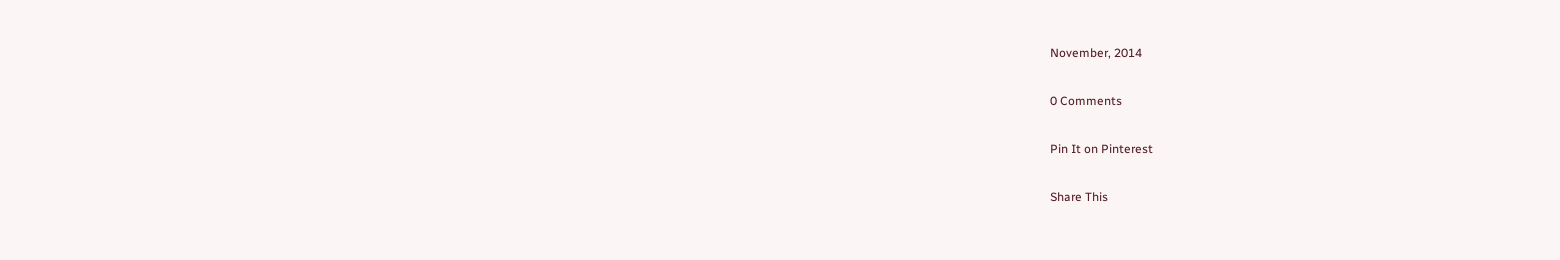November, 2014

0 Comments

Pin It on Pinterest

Share This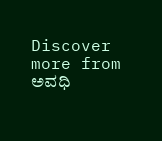Discover more from ಅವಧಿ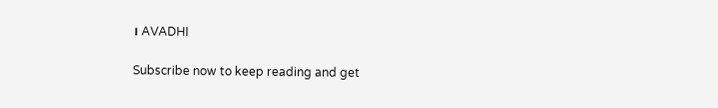। AVADHI

Subscribe now to keep reading and get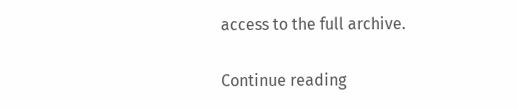access to the full archive.

Continue reading